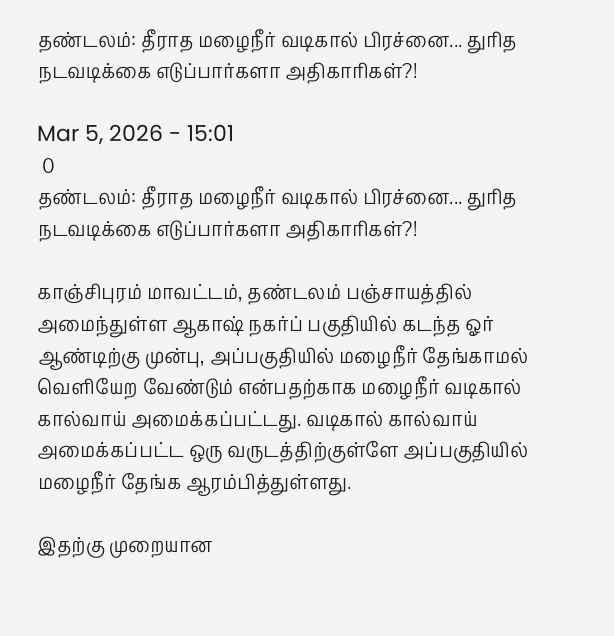தண்டலம்: தீராத மழைநீர் வடிகால் பிரச்னை... துரித நடவடிக்கை எடுப்பார்களா அதிகாரிகள்?!

Mar 5, 2026 - 15:01
 0
தண்டலம்: தீராத மழைநீர் வடிகால் பிரச்னை... துரித நடவடிக்கை எடுப்பார்களா அதிகாரிகள்?!

காஞ்சிபுரம் மாவட்டம், தண்டலம் பஞ்சாயத்தில் அமைந்துள்ள ஆகாஷ் நகர்ப் பகுதியில் கடந்த ஓர் ஆண்டிற்கு முன்பு, அப்பகுதியில் மழைநீர் தேங்காமல் வெளியேற வேண்டும் என்பதற்காக மழைநீர் வடிகால் கால்வாய் அமைக்கப்பட்டது. வடிகால் கால்வாய் அமைக்கப்பட்ட ஒரு வருடத்திற்குள்ளே அப்பகுதியில் மழைநீர் தேங்க ஆரம்பித்துள்ளது.

இதற்கு முறையான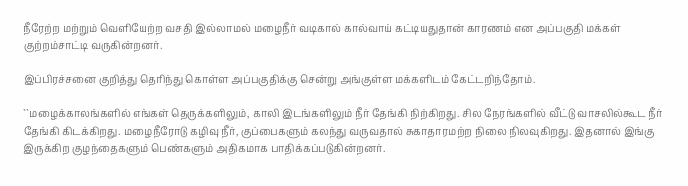நீரேற்ற மற்றும் வெளியேற்ற வசதி இல்லாமல் மழைநீர் வடிகால் கால்வாய் கட்டியதுதான் காரணம் என அப்பகுதி மக்கள் குற்றம்சாட்டி வருகின்றனர்.

இப்பிரச்சனை குறித்து தெரிந்து கொள்ள அப்பகுதிக்கு சென்று அங்குள்ள மக்களிடம் கேட்டறிந்தோம்.

``மழைக்காலங்களில் எங்கள் தெருக்களிலும், காலி இடங்களிலும் நீர் தேங்கி நிற்கிறது. சில நேரங்களில் வீட்டு வாசலில்கூட நீர் தேங்கி கிடக்கிறது. மழைநீரோடு கழிவு நீர், குப்பைகளும் கலந்து வருவதால் சுகாதாரமற்ற நிலை நிலவுகிறது. இதனால் இங்கு இருக்கிற குழந்தைகளும் பெண்களும் அதிகமாக பாதிக்கப்படுகின்றனர்.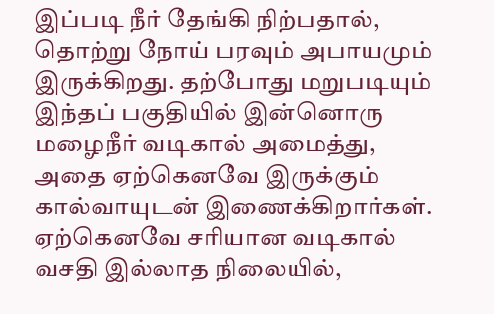இப்படி நீர் தேங்கி நிற்பதால், தொற்று நோய் பரவும் அபாயமும் இருக்கிறது. தற்போது மறுபடியும் இந்தப் பகுதியில் இன்னொரு மழைநீர் வடிகால் அமைத்து, அதை ஏற்கெனவே இருக்கும் கால்வாயுடன் இணைக்கிறார்கள். ஏற்கெனவே சரியான வடிகால் வசதி இல்லாத நிலையில்,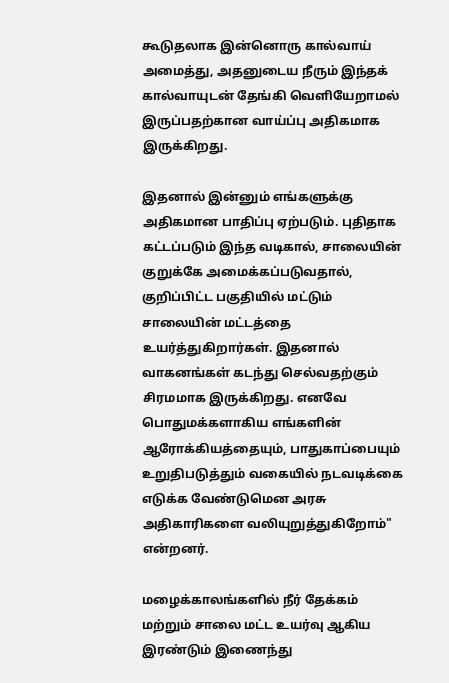கூடுதலாக இன்னொரு கால்வாய் அமைத்து, அதனுடைய நீரும் இந்தக் கால்வாயுடன் தேங்கி வெளியேறாமல் இருப்பதற்கான வாய்ப்பு அதிகமாக இருக்கிறது.

இதனால் இன்னும் எங்களுக்கு அதிகமான பாதிப்பு ஏற்படும். புதிதாக கட்டப்படும் இந்த வடிகால், சாலையின் குறுக்கே அமைக்கப்படுவதால், குறிப்பிட்ட பகுதியில் மட்டும் சாலையின் மட்டத்தை உயர்த்துகிறார்கள். இதனால் வாகனங்கள் கடந்து செல்வதற்கும் சிரமமாக இருக்கிறது. எனவே பொதுமக்களாகிய எங்களின் ஆரோக்கியத்தையும், பாதுகாப்பையும் உறுதிபடுத்தும் வகையில் நடவடிக்கை எடுக்க வேண்டுமென அரசு அதிகாரிகளை வலியுறுத்துகிறோம்" என்றனர்.

மழைக்காலங்களில் நீர் தேக்கம் மற்றும் சாலை மட்ட உயர்வு ஆகிய இரண்டும் இணைந்து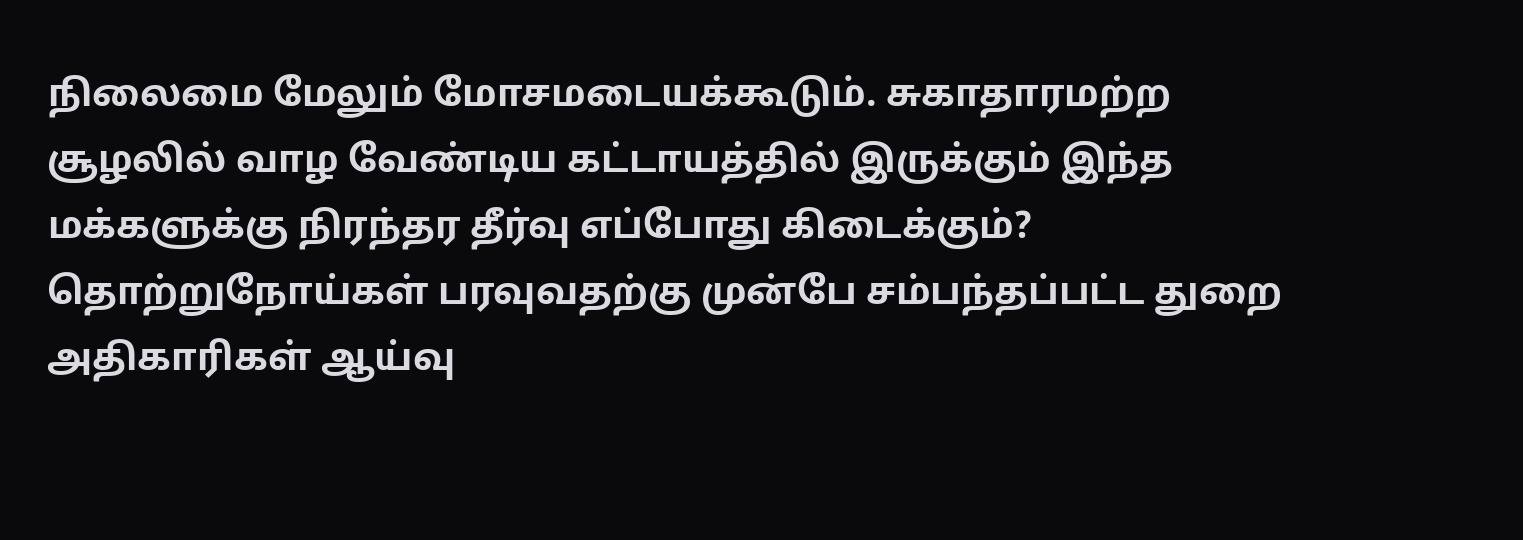நிலைமை மேலும் மோசமடையக்கூடும். சுகாதாரமற்ற சூழலில் வாழ வேண்டிய கட்டாயத்தில் இருக்கும் இந்த மக்களுக்கு நிரந்தர தீர்வு எப்போது கிடைக்கும்? தொற்றுநோய்கள் பரவுவதற்கு முன்பே சம்பந்தப்பட்ட துறை அதிகாரிகள் ஆய்வு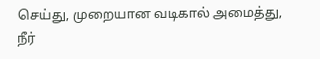செய்து, முறையான வடிகால் அமைத்து, நீர்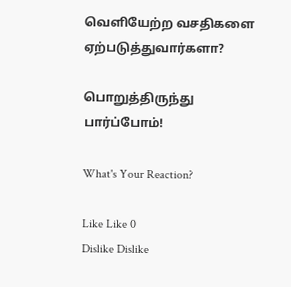வெளியேற்ற வசதிகளை ஏற்படுத்துவார்களா?

பொறுத்திருந்து பார்ப்போம்!

What's Your Reaction?

Like Like 0
Dislike Dislike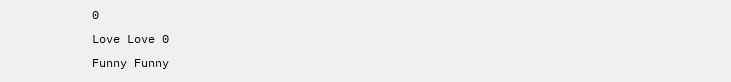0
Love Love 0
Funny Funny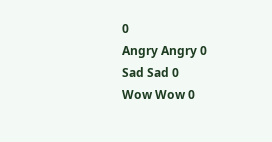0
Angry Angry 0
Sad Sad 0
Wow Wow 0